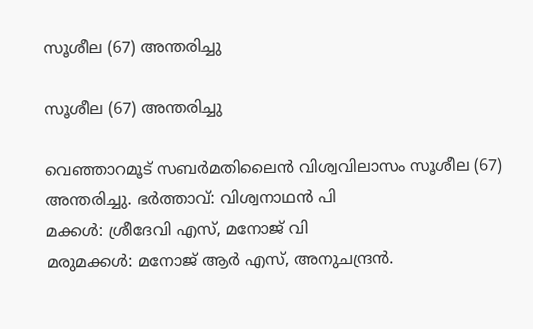സൂശീല (67) അന്തരിച്ചു

സൂശീല (67) അന്തരിച്ചു

വെഞ്ഞാറമൂട് സബർമതിലൈൻ വിശ്വവിലാസം സൂശീല (67) അന്തരിച്ചു. ഭർത്താവ്: വിശ്വനാഥൻ പി
മക്കൾ: ശ്രീദേവി എസ്, മനോജ് വി
മരുമക്കൾ: മനോജ് ആർ എസ്, അനുചന്ദ്രൻ.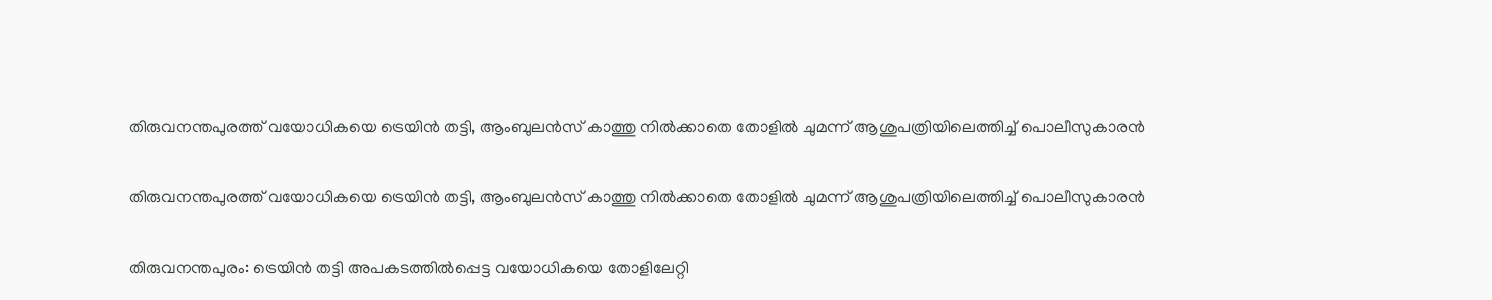തിരുവനന്തപുരത്ത്‌ വയോധികയെ ട്രെയിന്‍ തട്ടി, ആംബുലന്‍സ് കാത്തു നില്‍ക്കാതെ തോളില്‍ ചുമന്ന് ആശുപത്രിയിലെത്തിച്ച് പൊലീസുകാരന്‍

തിരുവനന്തപുരത്ത്‌ വയോധികയെ ട്രെയിന്‍ തട്ടി, ആംബുലന്‍സ് കാത്തു നില്‍ക്കാതെ തോളില്‍ ചുമന്ന് ആശുപത്രിയിലെത്തിച്ച് പൊലീസുകാരന്‍

തിരുവനന്തപുരം: ട്രെയിൻ തട്ടി അപകടത്തിൽപ്പെട്ട വയോധികയെ തോളിലേറ്റി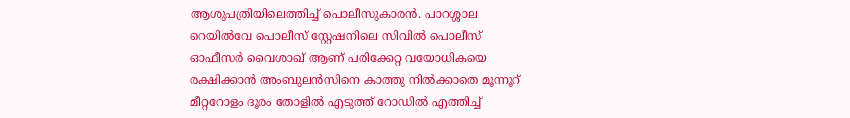ആശുപത്രിയിലെത്തിച്ച് പൊലീസുകാരന്‍. പാറശ്ശാല റെയിൽവേ പൊലീസ് സ്റ്റേഷനിലെ സിവിൽ പൊലീസ് ഓഫീസർ വൈശാഖ് ആണ് പരിക്കേറ്റ വയോധികയെ രക്ഷിക്കാൻ അംബുലൻസിനെ കാത്തു നിൽക്കാതെ മൂന്നൂറ് മീറ്ററോളം ദൂരം തോളിൽ എടുത്ത് റോഡിൽ എത്തിച്ച്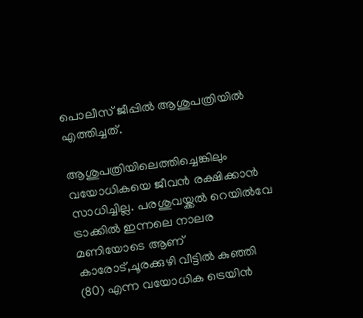പൊലീസ് ജീപ്പില്‍ ആശുപത്രിയിൽ എത്തിച്ചത്.

ആശുപത്രിയിലെത്തിച്ചെങ്കിലും വയോധികയെ ജീവൻ രക്ഷിക്കാൻ സാധിച്ചില്ല. പരശുവയ്ക്കൽ റെയിൽവേ ട്രാക്കിൽ ഇന്നലെ നാലര മണിയോടെ ആണ് കാരോട്,ചൂരക്കുഴി വീട്ടിൽ കുഞ്ഞി (80) എന്ന വയോധിക ട്രെയിൻ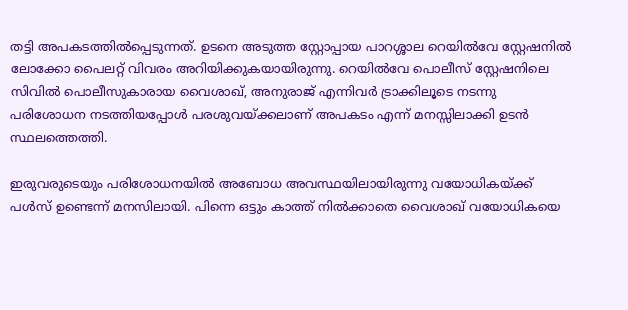തട്ടി അപകടത്തിൽപ്പെടുന്നത്. ഉടനെ അടുത്ത സ്റ്റോപ്പായ പാറശ്ശാല റെയിൽവേ സ്റ്റേഷനിൽ ലോക്കോ പൈലറ്റ് വിവരം അറിയിക്കുകയായിരുന്നു. റെയിൽവേ പൊലീസ് സ്റ്റേഷനിലെ സിവിൽ പൊലീസുകാരായ വൈശാഖ്, അനുരാജ് എന്നിവർ ട്രാക്കിലൂടെ നടന്നു പരിശോധന നടത്തിയപ്പോൾ പരശുവയ്ക്കലാണ് അപകടം എന്ന് മനസ്സിലാക്കി ഉടൻ സ്ഥലത്തെത്തി.

ഇരുവരുടെയും പരിശോധനയിൽ അബോധ അവസ്ഥയിലായിരുന്നു വയോധികയ്ക്ക് പൾസ് ഉണ്ടെന്ന് മനസിലായി. പിന്നെ ഒട്ടും കാത്ത് നിൽക്കാതെ വൈശാഖ് വയോധികയെ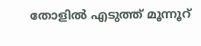തോളിൽ എടുത്ത് മൂന്നൂറ്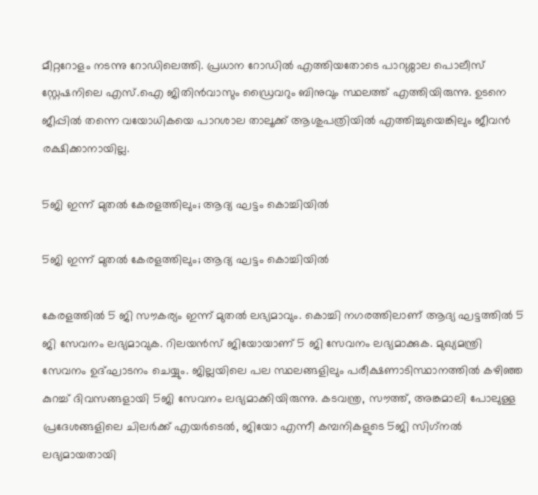മീറ്ററോളം നടന്നു റോഡിലെത്തി. പ്രധാന റോഡിൽ എത്തിയതോടെ പാറശ്ശാല പൊലീസ് സ്റ്റേഷനിലെ എസ്.ഐ ജിതിൻവാസും ഡ്രൈവറും ബിനുവും സ്ഥലത്ത് എത്തിയിരുന്നു. ഉടനെ ജീപ്പിൽ തന്നെ വയോധികയെ പാറശാല താലൂക്ക് ആശുപത്രിയിൽ എത്തിച്ചുയെങ്കിലും ജീവൻ രക്ഷിക്കാനായില്ല.

5ജി ഇന്ന് മുതൽ കേരളത്തിലും; ആദ്യ ഘട്ടം കൊച്ചിയിൽ

5ജി ഇന്ന് മുതൽ കേരളത്തിലും; ആദ്യ ഘട്ടം കൊച്ചിയിൽ

കേരളത്തിൽ 5 ജി സൗകര്യം ഇന്ന് മുതൽ ലഭ്യമാവും. കൊച്ചി നഗരത്തിലാണ് ആദ്യ ഘട്ടത്തിൽ 5 ജി സേവനം ലഭ്യമാവുക. റിലയൻസ് ജിയോയാണ് 5 ജി സേവനം ലഭ്യമാക്കുക. മുഖ്യമന്ത്രി സേവനം ഉദ്ഘാടനം ചെയ്യും. ജില്ലയിലെ പല സ്ഥലങ്ങളിലും പരീക്ഷണാടിസ്ഥാനത്തിൽ കഴിഞ്ഞ കുറച്ച് ദിവസങ്ങളായി 5ജി സേവനം ലഭ്യമാക്കിയിരുന്നു. കടവന്ത്ര, സൗത്ത്, അങ്കമാലി പോലുള്ള പ്രദേശങ്ങളിലെ ചിലർക്ക് എയർടെൽ, ജിയോ എന്നീ കമ്പനികളുടെ 5ജി സിഗ്‌നൽ ലഭ്യമായതായി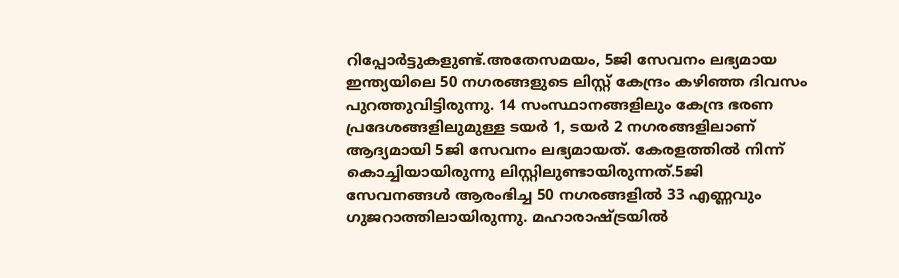റിപ്പോർട്ടുകളുണ്ട്.അതേസമയം, 5ജി സേവനം ലഭ്യമായ ഇന്ത്യയിലെ 50 നഗരങ്ങളുടെ ലിസ്റ്റ് കേന്ദ്രം കഴിഞ്ഞ ദിവസം പുറത്തുവിട്ടിരുന്നു. 14 സംസ്ഥാനങ്ങളിലും കേന്ദ്ര ഭരണ പ്രദേശങ്ങളിലുമുള്ള ടയർ 1, ടയർ 2 നഗരങ്ങളിലാണ് ആദ്യമായി 5ജി സേവനം ലഭ്യമായത്. കേരളത്തിൽ നിന്ന് കൊച്ചിയായിരുന്നു ലിസ്റ്റിലുണ്ടായിരുന്നത്.5ജി സേവനങ്ങൾ ആരംഭിച്ച 50 നഗരങ്ങളിൽ 33 എണ്ണവും ഗുജറാത്തിലായിരുന്നു. മഹാരാഷ്ട്രയിൽ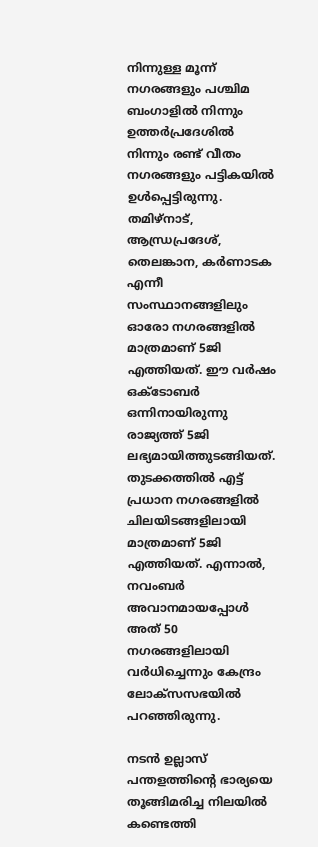നിന്നുള്ള മൂന്ന് നഗരങ്ങളും പശ്ചിമ ബംഗാളിൽ നിന്നും ഉത്തർപ്രദേശിൽ നിന്നും രണ്ട് വീതം നഗരങ്ങളും പട്ടികയിൽ ഉൾപ്പെട്ടിരുന്നു. തമിഴ്‌നാട്, ആന്ധ്രപ്രദേശ്, തെലങ്കാന, കർണാടക എന്നീ സംസ്ഥാനങ്ങളിലും ഓരോ നഗരങ്ങളിൽ മാത്രമാണ് 5ജി എത്തിയത്. ഈ വർഷം ഒക്ടോബർ ഒന്നിനായിരുന്നു രാജ്യത്ത് 5ജി ലഭ്യമായിത്തുടങ്ങിയത്. തുടക്കത്തിൽ എട്ട് പ്രധാന നഗരങ്ങളിൽ ചിലയിടങ്ങളിലായി മാത്രമാണ് 5ജി എത്തിയത്. എന്നാൽ, നവംബർ അവാനമായപ്പോൾ അത് 50 നഗരങ്ങളിലായി വർധിച്ചെന്നും കേന്ദ്രം ലോക്‌സസഭയിൽ പറഞ്ഞിരുന്നു.

നടൻ ഉല്ലാസ് പന്തളത്തിന്റെ ഭാര്യയെ തൂങ്ങിമരിച്ച നിലയിൽ കണ്ടെത്തി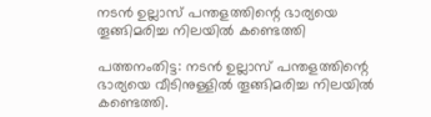നടൻ ഉല്ലാസ് പന്തളത്തിന്റെ ഭാര്യയെ തൂങ്ങിമരിച്ച നിലയിൽ കണ്ടെത്തി

പത്തനംതിട്ട: നടൻ ഉല്ലാസ് പന്തളത്തിന്റെ ഭാര്യയെ വീടിനുള്ളിൽ തൂങ്ങിമരിച്ച നിലയിൽ കണ്ടെത്തി.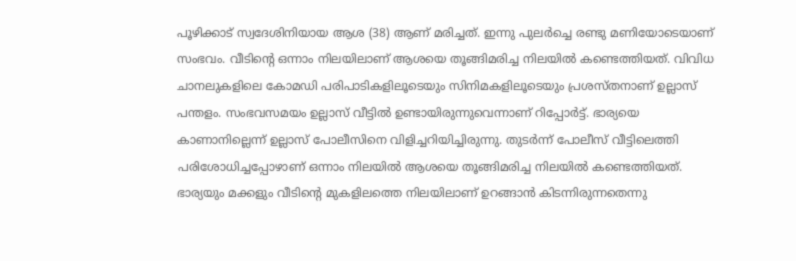പൂഴിക്കാട് സ്വദേശിനിയായ ആശ (38) ആണ് മരിച്ചത്. ഇന്നു പുലർച്ചെ രണ്ടു മണിയോടെയാണ് സംഭവം. വീടിന്റെ ഒന്നാം നിലയിലാണ് ആശയെ തൂങ്ങിമരിച്ച നിലയിൽ കണ്ടെത്തിയത്. വിവിധ ചാനലുകളിലെ കോമഡി പരിപാടികളിലൂടെയും സിനിമകളിലൂടെയും പ്രശസ്തനാണ് ഉല്ലാസ് പന്തളം. സംഭവസമയം ഉല്ലാസ് വീട്ടില്‍ ഉണ്ടായിരുന്നുവെന്നാണ് റിപ്പോര്‍ട്ട്. ഭാര്യയെ കാണാനില്ലെന്ന് ഉല്ലാസ് പോലീസിനെ വിളിച്ചറിയിച്ചിരുന്നു. തുടര്‍ന്ന് പോലീസ് വീട്ടിലെത്തി പരിശോധിച്ചപ്പോഴാണ് ഒന്നാം നിലയില്‍ ആശയെ തൂങ്ങിമരിച്ച നിലയില്‍ കണ്ടെത്തിയത്. ഭാര്യയും മക്കളും വീടിന്റെ മുകളിലത്തെ നിലയിലാണ് ഉറങ്ങാന്‍ കിടന്നിരുന്നതെന്നു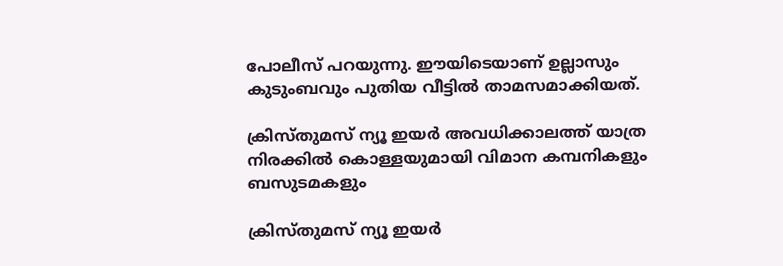പോലീസ് പറയുന്നു. ഈയിടെയാണ് ഉല്ലാസും കുടുംബവും പുതിയ വീട്ടില്‍ താമസമാക്കിയത്.

ക്രിസ്തുമസ് ന്യൂ ഇയര്‍ അവധിക്കാലത്ത് യാത്ര നിരക്കില്‍ കൊള്ളയുമായി വിമാന കമ്പനികളും ബസുടമകളും

ക്രിസ്തുമസ് ന്യൂ ഇയര്‍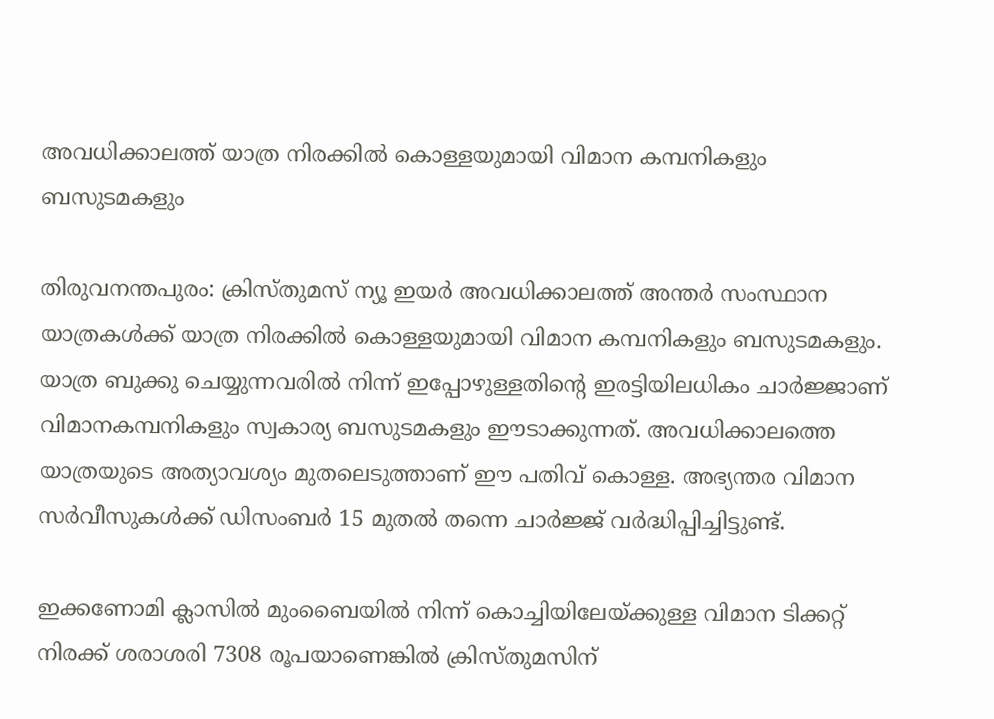അവധിക്കാലത്ത് യാത്ര നിരക്കില്‍ കൊള്ളയുമായി വിമാന കമ്പനികളും ബസുടമകളും

തിരുവനന്തപുരം: ക്രിസ്തുമസ് ന്യൂ ഇയര്‍ അവധിക്കാലത്ത് അന്തര്‍ സംസ്ഥാന യാത്രകള്‍ക്ക് യാത്ര നിരക്കില്‍ കൊള്ളയുമായി വിമാന കമ്പനികളും ബസുടമകളും. യാത്ര ബുക്കു ചെയ്യുന്നവരില്‍ നിന്ന് ഇപ്പോഴുള്ളതിന്‍റെ ഇരട്ടിയിലധികം ചാര്‍ജ്ജാണ് വിമാനകമ്പനികളും സ്വകാര്യ ബസുടമകളും ഈടാക്കുന്നത്. അവധിക്കാലത്തെ യാത്രയുടെ അത്യാവശ്യം മുതലെടുത്താണ് ഈ പതിവ് കൊള്ള. അഭ്യന്തര വിമാന സര്‍വീസുകള്‍ക്ക് ഡിസംബര്‍ 15 മുതല്‍ തന്നെ ചാര്‍ജ്ജ് വര്‍ദ്ധിപ്പിച്ചിട്ടുണ്ട്.

ഇക്കണോമി ക്ലാസില്‍ മുംബൈയില്‍ നിന്ന് കൊച്ചിയിലേയ്ക്കുള്ള വിമാന ടിക്കറ്റ് നിരക്ക് ശരാശരി 7308 രൂപയാണെങ്കില്‍ ക്രിസ്തുമസിന്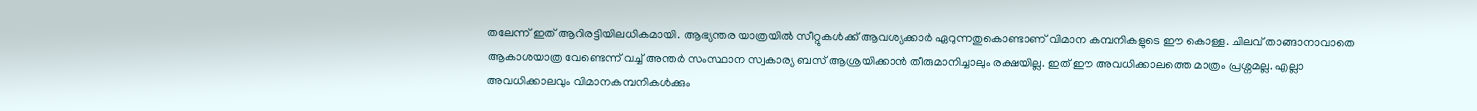തലേന്ന് ഇത് ആറിരട്ടിയിലധികമായി. ആഭ്യന്തര യാത്രയില്‍ സീറ്റുകള്‍ക്ക് ആവശ്യക്കാര്‍ ഏറുന്നതുകൊണ്ടാണ് വിമാന കമ്പനികളുടെ ഈ കൊള്ള. ചിലവ് താങ്ങാനാവാതെ ആകാശയാത്ര വേണ്ടെന്ന് വച്ച് അന്തര്‍ സംസ്ഥാന സ്വകാര്യ ബസ് ആശ്രയിക്കാൻ തീരുമാനിച്ചാലും രക്ഷയില്ല. ഇത് ഈ അവധിക്കാലത്തെ മാത്രം പ്രശ്നമല്ല. എല്ലാ അവധിക്കാലവും വിമാനകമ്പനികള്‍ക്കും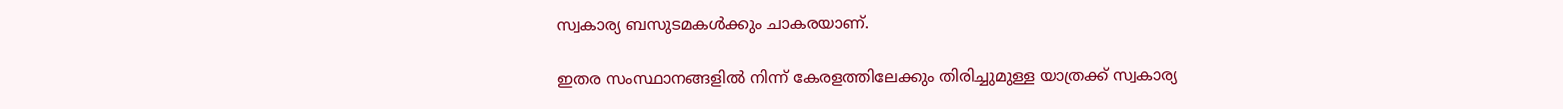സ്വകാര്യ ബസുടമകള്‍ക്കും ചാകരയാണ്.

ഇതര സംസ്ഥാനങ്ങളില്‍ നിന്ന് കേരളത്തിലേക്കും തിരിച്ചുമുള്ള യാത്രക്ക് സ്വകാര്യ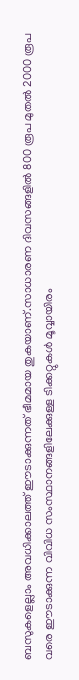ബസുകളെല്ലാം അവധിക്കാലത്ത് ഈടാക്കുന്നത് ഭീമമായ തുകയാണ്.സാധാരണ ദിവസങ്ങളിൽ 800 രൂപ മുതൽ 2000 രൂപ വരെ ഈടാക്കുന്ന വിവിധ സംസ്ഥാനങ്ങളിലേക്കുള്ള ടിക്കറ്റുകള്‍ മൂവ്വായിരം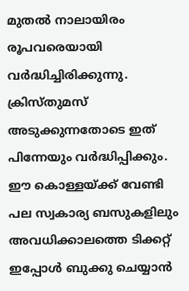മുതല്‍ നാലായിരം രൂപവരെയായി വർദ്ധിച്ചിരിക്കുന്നു. ക്രിസ്തുമസ് അടുക്കുന്നതോടെ ഇത് പിന്നേയും വര്‍ദ്ധിപ്പിക്കും. ഈ കൊള്ളയ്ക്ക് വേണ്ടി പല സ്വകാര്യ ബസുകളിലും അവധിക്കാലത്തെ ടിക്കറ്റ് ഇപ്പോള്‍ ബുക്കു ചെയ്യാൻ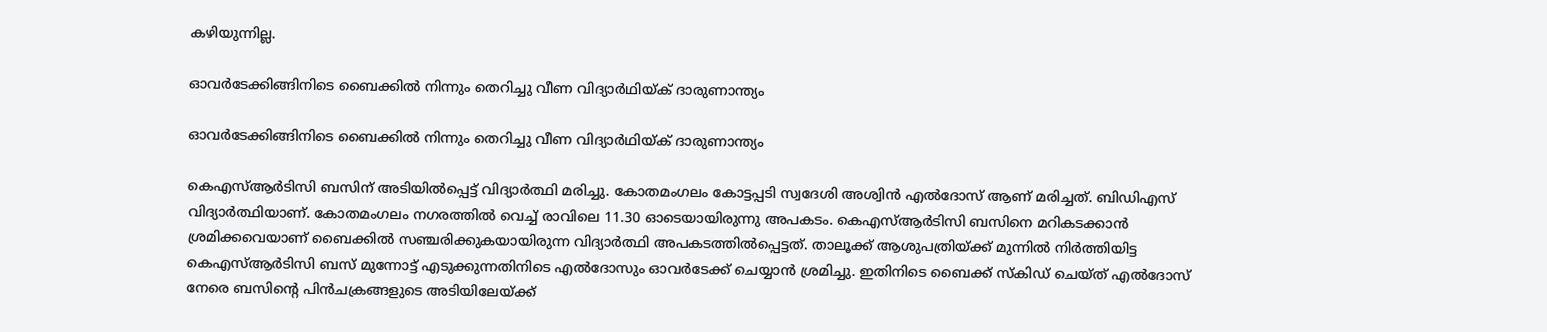കഴിയുന്നില്ല.

ഓവര്‍ടേക്കിങ്ങിനിടെ ബൈക്കില്‍ നിന്നും തെറിച്ചു വീണ വിദ്യാർഥിയ്ക് ദാരുണാന്ത്യം

ഓവര്‍ടേക്കിങ്ങിനിടെ ബൈക്കില്‍ നിന്നും തെറിച്ചു വീണ വിദ്യാർഥിയ്ക് ദാരുണാന്ത്യം

കെഎസ്ആര്‍ടിസി ബസിന് അടിയില്‍പ്പെട്ട് വിദ്യാര്‍ത്ഥി മരിച്ചു. കോതമംഗലം കോട്ടപ്പടി സ്വദേശി അശ്വിന്‍ എല്‍ദോസ് ആണ് മരിച്ചത്. ബിഡിഎസ് വിദ്യാര്‍ത്ഥിയാണ്. കോതമംഗലം നഗരത്തില്‍ വെച്ച് രാവിലെ 11.30 ഓടെയായിരുന്നു അപകടം. കെഎസ്ആര്‍ടിസി ബസിനെ മറികടക്കാന്‍ ശ്രമിക്കവെയാണ് ബൈക്കില്‍ സഞ്ചരിക്കുകയായിരുന്ന വിദ്യാര്‍ത്ഥി അപകടത്തില്‍പ്പെട്ടത്. താലൂക്ക് ആശുപത്രിയ്ക്ക് മുന്നില്‍ നിര്‍ത്തിയിട്ട കെഎസ്ആര്‍ടിസി ബസ് മുന്നോട്ട് എടുക്കുന്നതിനിടെ എല്‍ദോസും ഓവര്‍ടേക്ക് ചെയ്യാന്‍ ശ്രമിച്ചു. ഇതിനിടെ ബൈക്ക് സ്‌കിഡ് ചെയ്ത് എല്‍ദോസ് നേരെ ബസിന്റെ പിന്‍ചക്രങ്ങളുടെ അടിയിലേയ്ക്ക്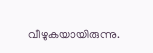വീഴുകയായിരുന്നു.